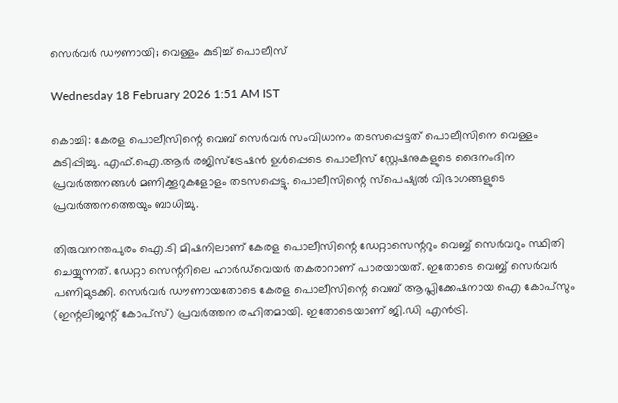സെർവർ ഡൗണായി; വെള്ളം കുടിച്ച് പൊലീസ്

Wednesday 18 February 2026 1:51 AM IST

കൊച്ചി: കേരള പൊലീസിന്റെ വെബ് സെർവർ സംവിധാനം തടസപ്പെട്ടത് പൊലീസിനെ വെള്ളം കുടിപ്പിച്ചു. എഫ്.ഐ.ആർ രജിസ്ട്രേഷൻ ഉൾപ്പെടെ പൊലീസ് സ്റ്റേഷനുകളുടെ ദൈനംദിന പ്രവർ‌ത്തനങ്ങൾ മണിക്കൂറുകളോളം തടസപ്പെട്ടു. പൊലീസിന്റെ സ്പെഷ്യൽ വിഭാഗങ്ങളുടെ പ്രവർത്തനത്തെയും ബാധിച്ചു.

തിരുവനന്തപുരം ഐ.ടി മിഷനിലാണ് കേരള പൊലീസിന്റെ ഡേറ്റാസെന്ററും വെബ്ബ് സെർവറും സ്ഥിതി ചെയ്യുന്നത്. ഡേറ്റാ സെന്ററിലെ ഹാ‌ർഡ്‌വെയർ‌ തകരാറാണ് പാരയായത്. ഇതോടെ വെബ്ബ് സെർവർ പണിമുടക്കി. സെർവർ ഡൗണായതോടെ കേരള പൊലീസിന്റെ വെബ് ആപ്ലിക്കേഷനായ ഐ കോപ്സും (ഇന്റലിജന്റ് കോപ്സ്) പ്രവർത്തന രഹിതമായി. ഇതോടെയാണ് ജി.ഡി എൻട്രി.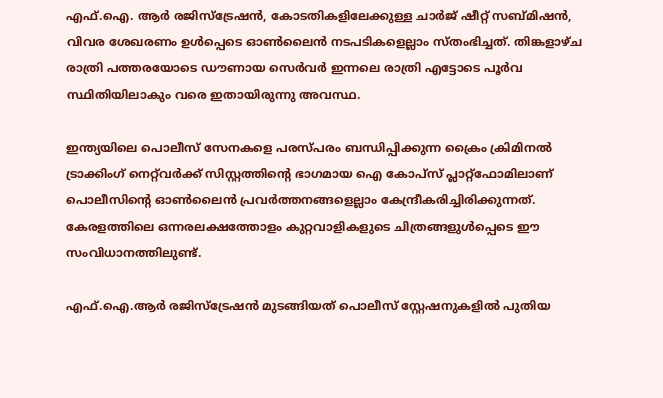എഫ്.ഐ. ആർ രജിസ്ട്രേഷൻ, കോടതികളിലേക്കുള്ള ചാർജ് ഷീറ്റ് സബ്‌മിഷൻ, വിവര ശേഖരണം ഉൾപ്പെടെ ഓൺലൈൻ നടപടികളെല്ലാം സ്തംഭിച്ചത്. തിങ്കളാഴ്ച രാത്രി പത്തരയോടെ ഡൗണായ സെർവർ ഇന്നലെ രാത്രി എട്ടോടെ പൂർവ സ്ഥിതിയിലാകും വരെ ഇതായിരുന്നു അവസ്ഥ.

ഇന്ത്യയിലെ പൊലീസ് സേനകളെ പരസ്പരം ബന്ധിപ്പിക്കുന്ന ക്രൈം ക്രിമിനൽ ട്രാക്കിംഗ് നെറ്റ്‌വർക്ക് സിസ്റ്റത്തിന്റെ ഭാഗമായ ഐ കോപ്സ് പ്ലാറ്റ്ഫോമിലാണ് പൊലീസിന്റെ ഓൺലൈൻ പ്രവർത്തനങ്ങളെല്ലാം കേന്ദ്രീകരിച്ചിരിക്കുന്നത്. കേരളത്തിലെ ഒന്നരലക്ഷത്തോളം കുറ്റവാളികളുടെ ചിത്രങ്ങളുൾപ്പെടെ ഈ സംവിധാനത്തിലുണ്ട്.

എഫ്.ഐ.ആർ രജിസ്ട്രേഷൻ മുടങ്ങിയത് പൊലീസ് സ്റ്റേഷനുകളിൽ പുതിയ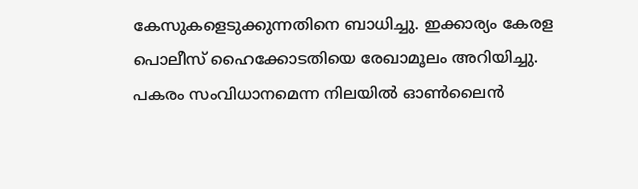കേസുകളെടുക്കുന്നതിനെ ബാധിച്ചു. ഇക്കാര്യം കേരള പൊലീസ് ഹൈക്കോടതിയെ രേഖാമൂലം അറിയിച്ചു. പകരം സംവിധാനമെന്ന നിലയിൽ ഓൺലൈൻ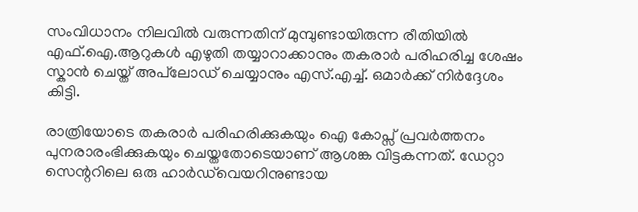സംവിധാനം നിലവിൽ വരുന്നതിന് മുമ്പുണ്ടായിരുന്ന രീതിയിൽ എഫ്.ഐ.ആറുകൾ എഴുതി തയ്യാറാക്കാനും തകരാർ പരിഹരിച്ച ശേഷം സ്കാൻ ചെയ്ത് അപ്‌ലോഡ് ചെയ്യാനും എസ്.എച്ച്. ഒമാർക്ക് നിർദ്ദേശം കിട്ടി.

രാത്രിയോടെ തകരാർ പരിഹരിക്കുകയും ഐ കോപ്സ് പ്രവർ‌ത്തനം പുനരാരംഭിക്കുകയും ചെയ്തതോടെയാണ് ആശങ്ക വിട്ടകന്നത്. ഡേറ്റാ സെന്ററിലെ ഒരു ഹാർഡ്‌വെയറിനുണ്ടായ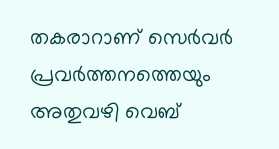തകരാറാണ് സെർവർ പ്രവർത്തനത്തെയും അതുവഴി വെബ്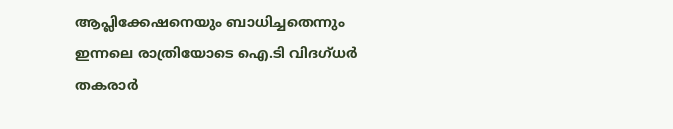ആപ്ലിക്കേഷനെയും ബാധിച്ചതെന്നും ഇന്നലെ രാത്രിയോടെ ഐ.ടി വിദഗ്ധർ തകരാർ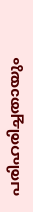പരിഹരിച്ചതായും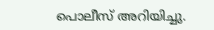പൊലീസ് അറിയിച്ചു.